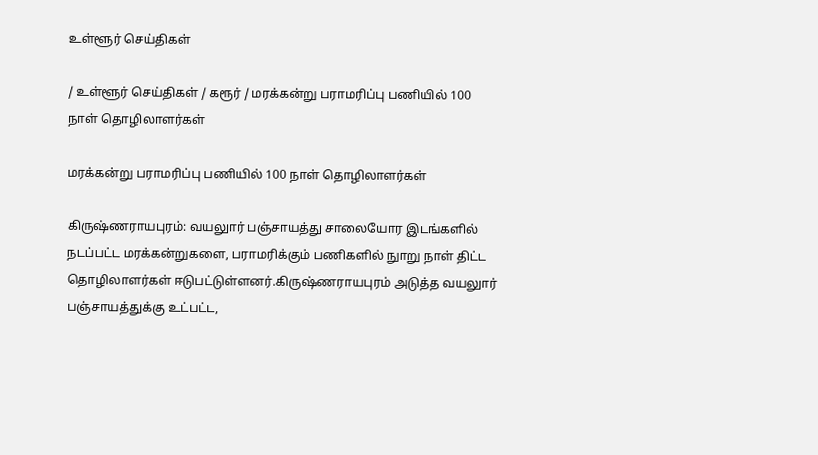உள்ளூர் செய்திகள்

/ உள்ளூர் செய்திகள் / கரூர் / மரக்கன்று பராமரிப்பு பணியில் 100 நாள் தொழிலாளர்கள்

மரக்கன்று பராமரிப்பு பணியில் 100 நாள் தொழிலாளர்கள்

கிருஷ்ணராயபுரம்: வயலுார் பஞ்சாயத்து சாலையோர இடங்களில் நடப்பட்ட மரக்கன்றுகளை, பராமரிக்கும் பணிகளில் நுாறு நாள் திட்ட தொழிலாளர்கள் ஈடுபட்டுள்ளனர்.கிருஷ்ணராயபுரம் அடுத்த வயலுார் பஞ்சாயத்துக்கு உட்பட்ட,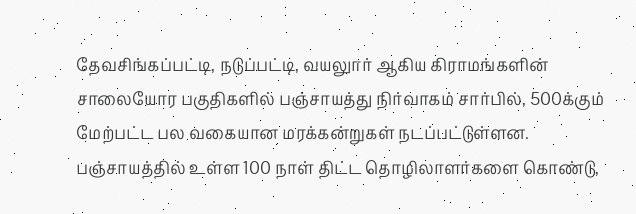தேவசிங்கப்பட்டி, நடுப்பட்டி, வயலுார் ஆகிய கிராமங்களின் சாலையோர பகுதிகளில் பஞ்சாயத்து நிர்வாகம் சார்பில், 500க்கும் மேற்பட்ட பல வகையான மரக்கன்றுகள் நடப்பட்டுள்ளன. பஞ்சாயத்தில் உள்ள 100 நாள் திட்ட தொழிலாளர்களை கொண்டு,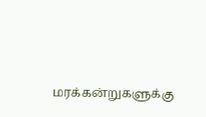மரக்கன்றுகளுக்கு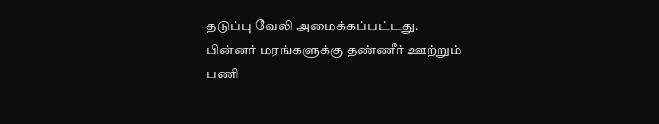தடுப்பு வேலி அமைக்கப்பட்டது. பின்னர் மரங்களுக்கு தண்ணீர் ஊற்றும் பணி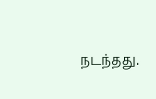நடந்தது.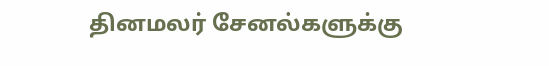தினமலர் சேனல்களுக்கு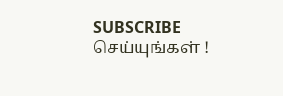SUBSCRIBE செய்யுங்கள் !